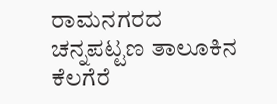ರಾಮನಗರದ ಚನ್ನಪಟ್ಟಣ ತಾಲೂಕಿನ ಕೆಲಗೆರೆ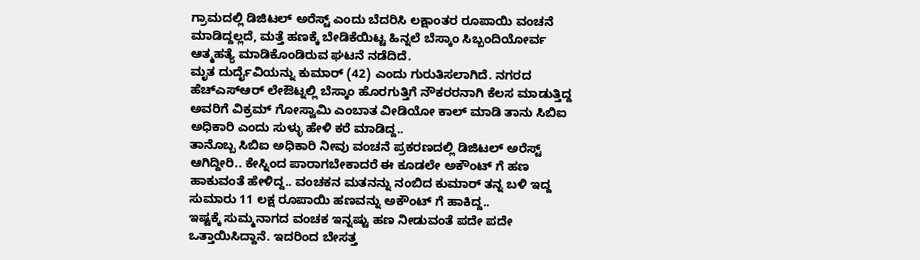ಗ್ರಾಮದಲ್ಲಿ ಡಿಜಿಟಲ್ ಅರೆಸ್ಟ್ ಎಂದು ಬೆದರಿಸಿ ಲಕ್ಷಾಂತರ ರೂಪಾಯಿ ವಂಚನೆ ಮಾಡಿದ್ದಲ್ಲದೆ, ಮತ್ತೆ ಹಣಕ್ಕೆ ಬೇಡಿಕೆಯಿಟ್ಟ ಹಿನ್ನಲೆ ಬೆಸ್ಕಾಂ ಸಿಬ್ಬಂದಿಯೋರ್ವ ಆತ್ಮಹತ್ಯೆ ಮಾಡಿಕೊಂಡಿರುವ ಘಟನೆ ನಡೆದಿದೆ.
ಮೃತ ದುರ್ದೈವಿಯನ್ನು ಕುಮಾರ್ (42) ಎಂದು ಗುರುತಿಸಲಾಗಿದೆ. ನಗರದ ಹೆಚ್ಎಸ್ಆರ್ ಲೇಔಟ್ನಲ್ಲಿ ಬೆಸ್ಕಾಂ ಹೊರಗುತ್ತಿಗೆ ನೌಕರರನಾಗಿ ಕೆಲಸ ಮಾಡುತ್ತಿದ್ದ ಅವರಿಗೆ ವಿಕ್ರಮ್ ಗೋಸ್ವಾಮಿ ಎಂಬಾತ ವೀಡಿಯೋ ಕಾಲ್ ಮಾಡಿ ತಾನು ಸಿಬಿಐ ಅಧಿಕಾರಿ ಎಂದು ಸುಳ್ಳು ಹೇಳಿ ಕರೆ ಮಾಡಿದ್ದ..
ತಾನೊಬ್ಬ ಸಿಬಿಐ ಅಧಿಕಾರಿ ನೀವು ವಂಚನೆ ಪ್ರಕರಣದಲ್ಲಿ ಡಿಜಿಟಲ್ ಅರೆಸ್ಟ್ ಆಗಿದ್ದೀರಿ.. ಕೇಸ್ನಿಂದ ಪಾರಾಗಬೇಕಾದರೆ ಈ ಕೂಡಲೇ ಅಕೌಂಟ್ ಗೆ ಹಣ ಹಾಕುವಂತೆ ಹೇಳಿದ್ದ.. ವಂಚಕನ ಮತನನ್ನು ನಂಬಿದ ಕುಮಾರ್ ತನ್ನ ಬಳಿ ಇದ್ದ ಸುಮಾರು 11 ಲಕ್ಷ ರೂಪಾಯಿ ಹಣವನ್ನು ಅಕೌಂಟ್ ಗೆ ಹಾಕಿದ್ದ..
ಇಷ್ಟಕ್ಕೆ ಸುಮ್ಮನಾಗದ ವಂಚಕ ಇನ್ನಷ್ಟು ಹಣ ನೀಡುವಂತೆ ಪದೇ ಪದೇ ಒತ್ತಾಯಿಸಿದ್ದಾನೆ. ಇದರಿಂದ ಬೇಸತ್ತ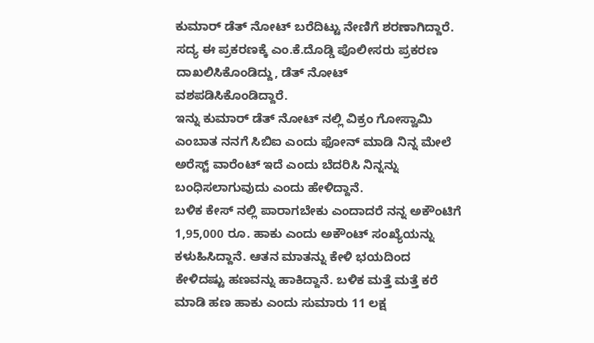ಕುಮಾರ್ ಡೆತ್ ನೋಟ್ ಬರೆದಿಟ್ಟು ನೇಣಿಗೆ ಶರಣಾಗಿದ್ದಾರೆ. ಸದ್ಯ ಈ ಪ್ರಕರಣಕ್ಕೆ ಎಂ.ಕೆ.ದೊಡ್ಡಿ ಪೊಲೀಸರು ಪ್ರಕರಣ ದಾಖಲಿಸಿಕೊಂಡಿದ್ದು, ಡೆತ್ ನೋಟ್ ವಶಪಡಿಸಿಕೊಂಡಿದ್ದಾರೆ.
ಇನ್ನು ಕುಮಾರ್ ಡೆತ್ ನೋಟ್ ನಲ್ಲಿ ವಿಕ್ರಂ ಗೋಸ್ವಾಮಿ ಎಂಬಾತ ನನಗೆ ಸಿಬಿಐ ಎಂದು ಫೋನ್ ಮಾಡಿ ನಿನ್ನ ಮೇಲೆ ಅರೆಸ್ಟ್ ವಾರೆಂಟ್ ಇದೆ ಎಂದು ಬೆದರಿಸಿ ನಿನ್ನನ್ನು ಬಂಧಿಸಲಾಗುವುದು ಎಂದು ಹೇಳಿದ್ದಾನೆ.
ಬಳಿಕ ಕೇಸ್ ನಲ್ಲಿ ಪಾರಾಗಬೇಕು ಎಂದಾದರೆ ನನ್ನ ಅಕೌಂಟಿಗೆ 1,95,000 ರೂ. ಹಾಕು ಎಂದು ಅಕೌಂಟ್ ಸಂಖ್ಯೆಯನ್ನು ಕಳುಹಿಸಿದ್ದಾನೆ. ಆತನ ಮಾತನ್ನು ಕೇಳಿ ಭಯದಿಂದ ಕೇಳಿದಷ್ಟು ಹಣವನ್ನು ಹಾಕಿದ್ದಾನೆ. ಬಳಿಕ ಮತ್ತೆ ಮತ್ತೆ ಕರೆ ಮಾಡಿ ಹಣ ಹಾಕು ಎಂದು ಸುಮಾರು 11 ಲಕ್ಷ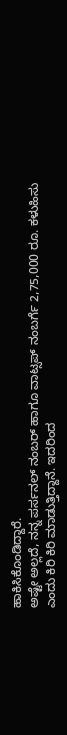ಹಾಕಿಸಿಕೊಂಡಿದ್ದಾರೆ.
ಅಷ್ಟೇ ಅಲ್ಲದೆ, ನನ್ನ ಪರ್ಸನಲ್ ನಂಬರ್ ಹಾಗೂ ವಾಟ್ಸಪ್ ನಂಬರ್ಗೆ 2,75,000 ರೂ. ಕಳುಹಿಸು ಎಂದು ಕಿರಿ ಕಿರಿ ಮಾಡುತ್ತಿದ್ದಾನೆ. ಇದರಿಂದ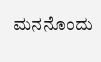ಮನನೊಂದು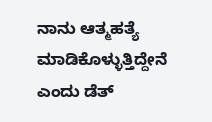ನಾನು ಆತ್ಮಹತ್ಯೆ ಮಾಡಿಕೊಳ್ಳುತ್ತಿದ್ದೇನೆ ಎಂದು ಡೆತ್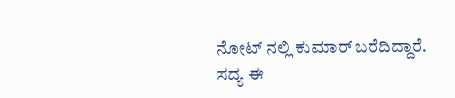ನೋಟ್ ನಲ್ಲಿ ಕುಮಾರ್ ಬರೆದಿದ್ದಾರೆ.
ಸದ್ಯ ಈ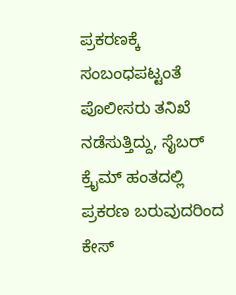ಪ್ರಕರಣಕ್ಕೆ ಸಂಬಂಧಪಟ್ಟಂತೆ ಪೊಲೀಸರು ತನಿಖೆ ನಡೆಸುತ್ತಿದ್ದು, ಸೈಬರ್ ಕ್ರೈಮ್ ಹಂತದಲ್ಲಿ ಪ್ರಕರಣ ಬರುವುದರಿಂದ ಕೇಸ್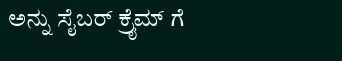ಅನ್ನು ಸೈಬರ್ ಕ್ರೈಮ್ ಗೆ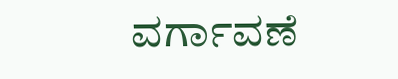ವರ್ಗಾವಣೆ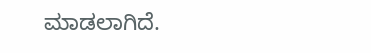ಮಾಡಲಾಗಿದೆ.